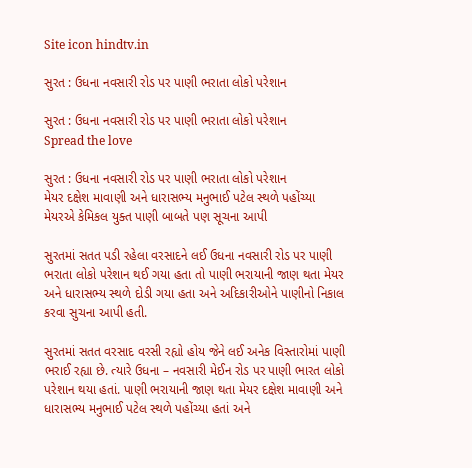Site icon hindtv.in

સુરત : ઉધના નવસારી રોડ પર પાણી ભરાતા લોકો પરેશાન

સુરત : ઉધના નવસારી રોડ પર પાણી ભરાતા લોકો પરેશાન
Spread the love

સુરત : ઉધના નવસારી રોડ પર પાણી ભરાતા લોકો પરેશાન
મેયર દક્ષેશ માવાણી અને ધારાસભ્ય મનુભાઈ પટેલ સ્થળે પહોંચ્યા
મેયરએ કેમિકલ યુક્ત પાણી બાબતે પણ સૂચના આપી

સુરતમાં સતત પડી રહેલા વરસાદને લઈ ઉધના નવસારી રોડ પર પાણી ભરાતા લોકો પરેશાન થઈ ગયા હતા તો પાણી ભરાયાની જાણ થતા મેયર અને ધારાસભ્ય સ્થળે દોડી ગયા હતા અને અદિકારીઓને પાણીનો નિકાલ કરવા સુચના આપી હતી.

સુરતમાં સતત વરસાદ વરસી રહ્યો હોય જેને લઈ અનેક વિસ્તારોમાં પાણી ભરાઈ રહ્યા છે. ત્યારે ઉધના – નવસારી મેઈન રોડ પર પાણી ભારત લોકો પરેશાન થયા હતાં. પાણી ભરાયાની જાણ થતા મેયર દક્ષેશ માવાણી અને ધારાસભ્ય મનુભાઈ પટેલ સ્થળે પહોંચ્યા હતાં અને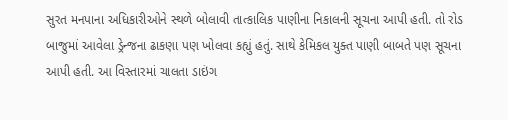સુરત મનપાના અધિકારીઓને સ્થળે બોલાવી તાત્કાલિક પાણીના નિકાલની સૂચના આપી હતી. તો રોડ બાજુમાં આવેલા ડ્રેન્જના ઢાકણા પણ ખોલવા કહ્યું હતું. સાથે કેમિકલ યુક્ત પાણી બાબતે પણ સૂચના આપી હતી. આ વિસ્તારમાં ચાલતા ડાઇંગ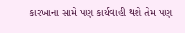કારખાના સામે પણ કાર્યવાહી થશે તેમ પણ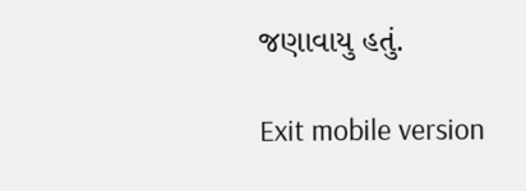જણાવાયુ હતું.

Exit mobile version